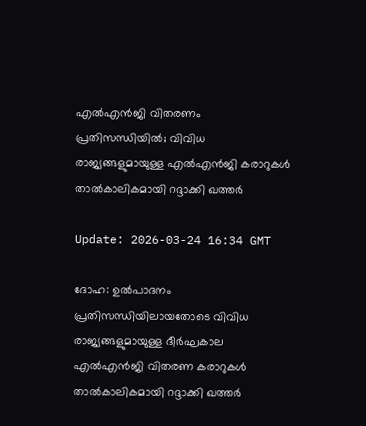എല്‍എന്‍ജി വിതരണം പ്രതിസന്ധിയില്‍; വിവിധ രാജ്യങ്ങളുമായുള്ള എല്‍എന്‍ജി കരാറുകള്‍ താല്‍കാലികമായി റദ്ദാക്കി ഖത്തര്‍

Update: 2026-03-24 16:34 GMT

ദോഹ: ഉല്‍പാദനം പ്രതിസന്ധിയിലായതോടെ വിവിധ രാജ്യങ്ങളുമായുള്ള ദീര്‍ഘകാല എല്‍എന്‍ജി വിതരണ കരാറുകള്‍ താല്‍കാലികമായി റദ്ദാക്കി ഖത്തര്‍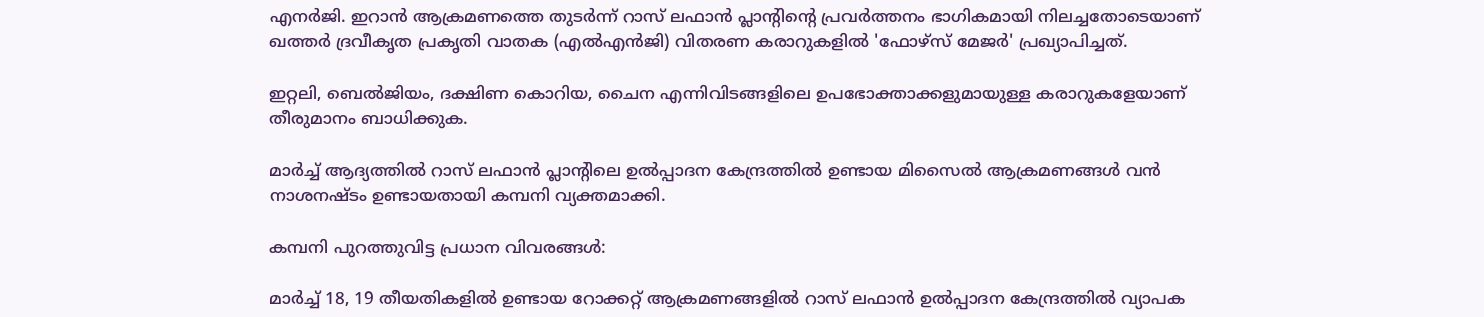എനര്‍ജി. ഇറാന്‍ ആക്രമണത്തെ തുടര്‍ന്ന് റാസ് ലഫാന്‍ പ്ലാന്റിന്റെ പ്രവര്‍ത്തനം ഭാഗികമായി നിലച്ചതോടെയാണ് ഖത്തര്‍ ദ്രവീകൃത പ്രകൃതി വാതക (എല്‍എന്‍ജി) വിതരണ കരാറുകളില്‍ 'ഫോഴ്സ് മേജര്‍' പ്രഖ്യാപിച്ചത്.

ഇറ്റലി, ബെല്‍ജിയം, ദക്ഷിണ കൊറിയ, ചൈന എന്നിവിടങ്ങളിലെ ഉപഭോക്താക്കളുമായുള്ള കരാറുകളേയാണ് തീരുമാനം ബാധിക്കുക.

മാര്‍ച്ച് ആദ്യത്തില്‍ റാസ് ലഫാന്‍ പ്ലാന്റിലെ ഉല്‍പ്പാദന കേന്ദ്രത്തില്‍ ഉണ്ടായ മിസൈല്‍ ആക്രമണങ്ങള്‍ വന്‍ നാശനഷ്ടം ഉണ്ടായതായി കമ്പനി വ്യക്തമാക്കി.

കമ്പനി പുറത്തുവിട്ട പ്രധാന വിവരങ്ങള്‍:

മാര്‍ച്ച് 18, 19 തീയതികളില്‍ ഉണ്ടായ റോക്കറ്റ് ആക്രമണങ്ങളില്‍ റാസ് ലഫാന്‍ ഉല്‍പ്പാദന കേന്ദ്രത്തില്‍ വ്യാപക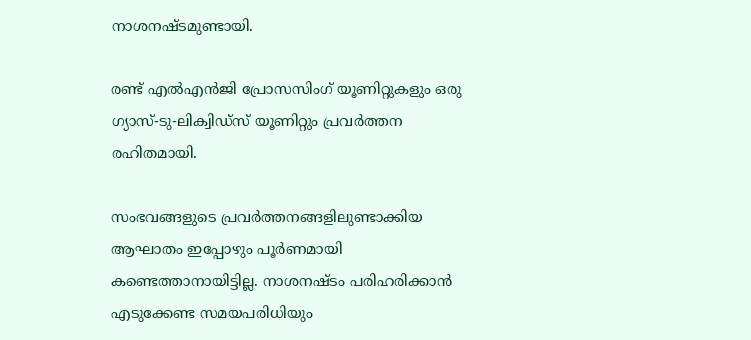നാശനഷ്ടമുണ്ടായി.

രണ്ട് എല്‍എന്‍ജി പ്രോസസിംഗ് യൂണിറ്റുകളും ഒരു ഗ്യാസ്-ടു-ലിക്വിഡ്‌സ് യൂണിറ്റും പ്രവര്‍ത്തന രഹിതമായി.

സംഭവങ്ങളുടെ പ്രവര്‍ത്തനങ്ങളിലുണ്ടാക്കിയ ആഘാതം ഇപ്പോഴും പൂര്‍ണമായി കണ്ടെത്താനായിട്ടില്ല. നാശനഷ്ടം പരിഹരിക്കാന്‍ എടുക്കേണ്ട സമയപരിധിയും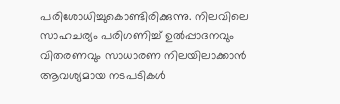പരിശോധിച്ചുകൊണ്ടിരിക്കുന്നു. നിലവിലെ സാഹചര്യം പരിഗണിച്ച് ഉല്‍പ്പാദനവും വിതരണവും സാധാരണ നിലയിലാക്കാന്‍ ആവശ്യമായ നടപടികള്‍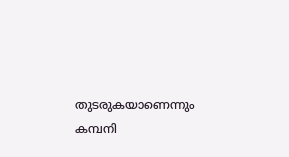തുടരുകയാണെന്നും കമ്പനി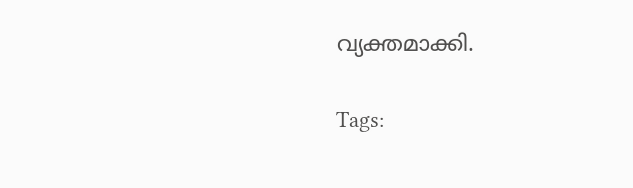വ്യക്തമാക്കി.

Tags: